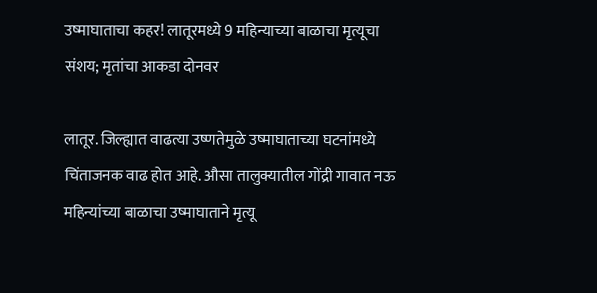उष्माघाताचा कहर! लातूरमध्ये 9 महिन्याच्या बाळाचा मृत्यूचा संशय; मृतांचा आकडा दोनवर

लातूर. जिल्ह्यात वाढत्या उष्णतेमुळे उष्माघाताच्या घटनांमध्ये चिंताजनक वाढ होत आहे. औसा तालुक्यातील गोंद्री गावात नऊ महिन्यांच्या बाळाचा उष्माघाताने मृत्यू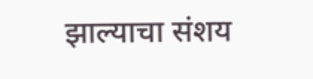झाल्याचा संशय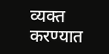व्यक्त करण्यात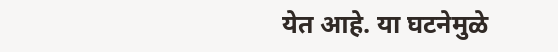येत आहे. या घटनेमुळे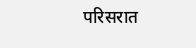परिसरात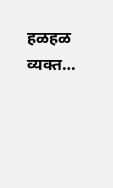हळहळ व्यक्त…